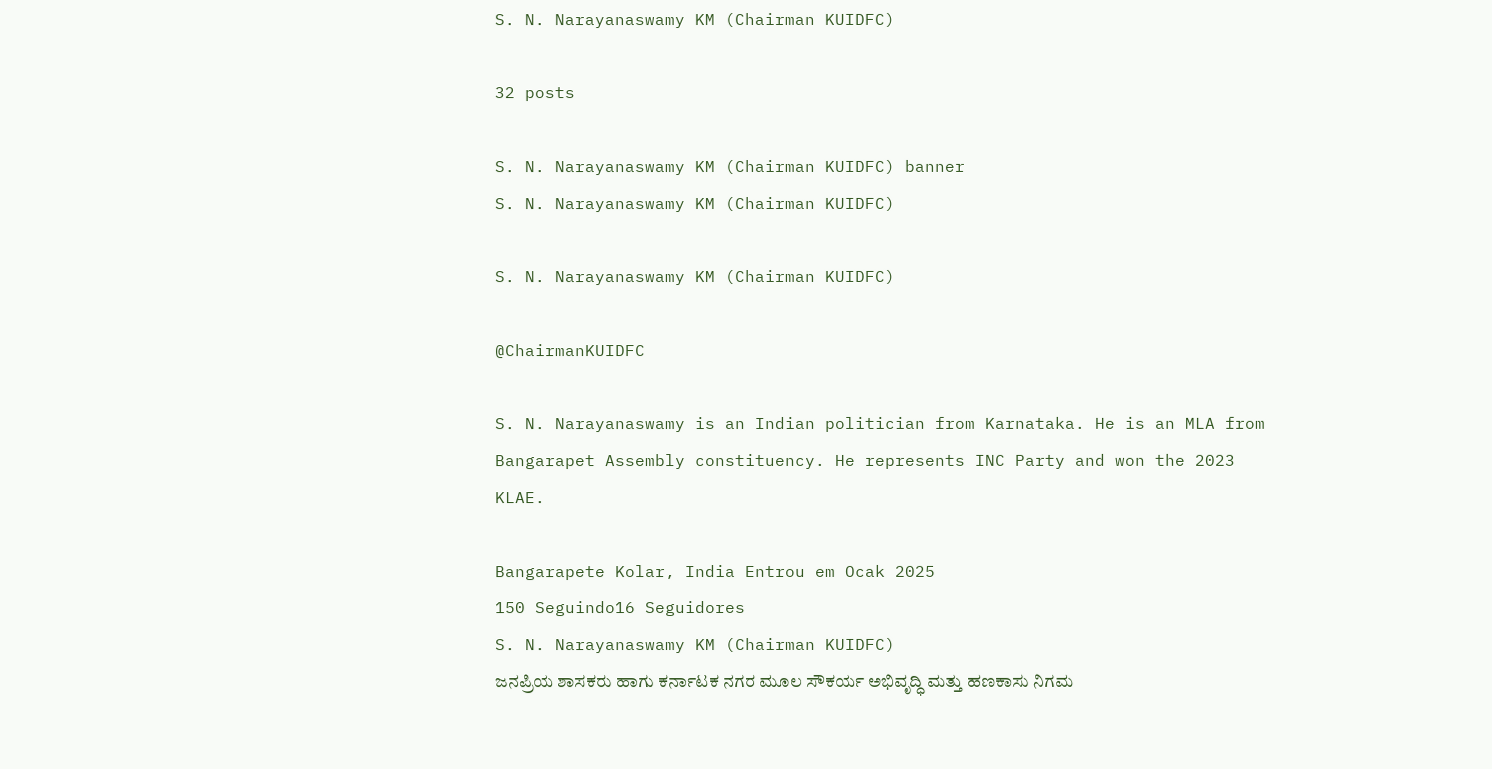S. N. Narayanaswamy KM (Chairman KUIDFC)

32 posts

S. N. Narayanaswamy KM (Chairman KUIDFC) banner
S. N. Narayanaswamy KM (Chairman KUIDFC)

S. N. Narayanaswamy KM (Chairman KUIDFC)

@ChairmanKUIDFC

S. N. Narayanaswamy is an Indian politician from Karnataka. He is an MLA from Bangarapet Assembly constituency. He represents INC Party and won the 2023 KLAE.

Bangarapete Kolar, India Entrou em Ocak 2025
150 Seguindo16 Seguidores
S. N. Narayanaswamy KM (Chairman KUIDFC)
ಜನಪ್ರಿಯ ಶಾಸಕರು ಹಾಗು ಕರ್ನಾಟಕ ನಗರ ಮೂಲ ಸೌಕರ್ಯ ಅಭಿವೃದ್ಧಿ ಮತ್ತು ಹಣಕಾಸು ನಿಗಮ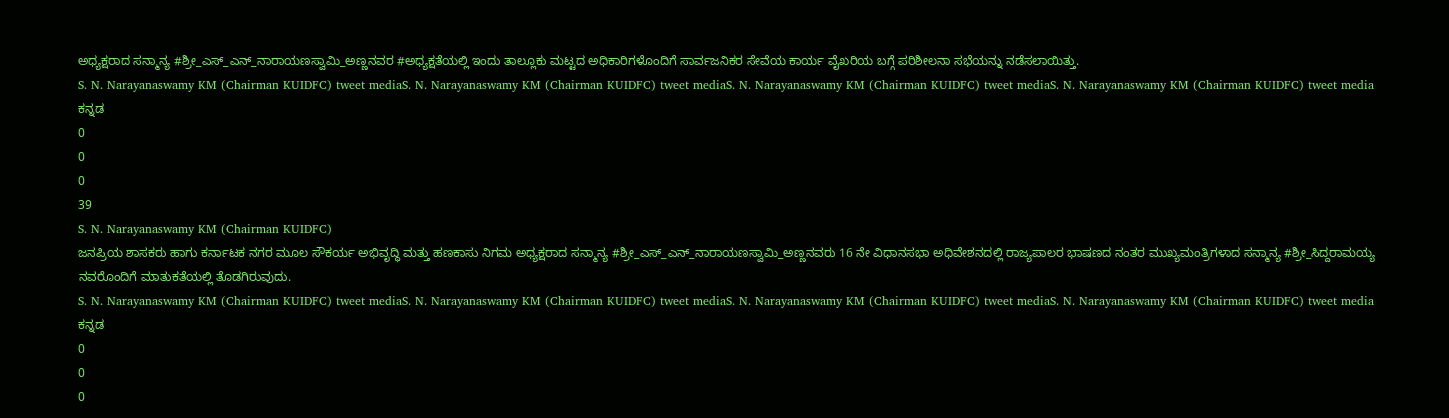ಅಧ್ಯಕ್ಷರಾದ ಸನ್ಮಾನ್ಯ #ಶ್ರೀ_ಎಸ್_ಎನ್_ನಾರಾಯಣಸ್ವಾಮಿ_ಅಣ್ಣನವರ #ಅಧ್ಯಕ್ಷತೆಯಲ್ಲಿ ಇಂದು ತಾಲ್ಲೂಕು ಮಟ್ಟದ ಅಧಿಕಾರಿಗಳೊಂದಿಗೆ ಸಾರ್ವಜನಿಕರ ಸೇವೆಯ ಕಾರ್ಯ ವೈಖರಿಯ ಬಗ್ಗೆ ಪರಿಶೀಲನಾ ಸಭೆಯನ್ನು ನಡೆಸಲಾಯಿತ್ತು.
S. N. Narayanaswamy KM (Chairman KUIDFC) tweet mediaS. N. Narayanaswamy KM (Chairman KUIDFC) tweet mediaS. N. Narayanaswamy KM (Chairman KUIDFC) tweet mediaS. N. Narayanaswamy KM (Chairman KUIDFC) tweet media
ಕನ್ನಡ
0
0
0
39
S. N. Narayanaswamy KM (Chairman KUIDFC)
ಜನಪ್ರಿಯ ಶಾಸಕರು ಹಾಗು ಕರ್ನಾಟಕ ನಗರ ಮೂಲ ಸೌಕರ್ಯ ಅಭಿವೃದ್ಧಿ ಮತ್ತು ಹಣಕಾಸು ನಿಗಮ ಅಧ್ಯಕ್ಷರಾದ ಸನ್ಮಾನ್ಯ #ಶ್ರೀ_ಎಸ್_ಎನ್_ನಾರಾಯಣಸ್ವಾಮಿ_ಅಣ್ಣನವರು 16 ನೇ ವಿಧಾನಸಭಾ ಅಧಿವೇಶನದಲ್ಲಿ ರಾಜ್ಯಪಾಲರ ಭಾಷಣದ ನಂತರ ಮುಖ್ಯಮಂತ್ರಿಗಳಾದ ಸನ್ಮಾನ್ಯ #ಶ್ರೀ_ಸಿದ್ದರಾಮಯ್ಯ ನವರೊಂದಿಗೆ ಮಾತುಕತೆಯಲ್ಲಿ ತೊಡಗಿರುವುದು.
S. N. Narayanaswamy KM (Chairman KUIDFC) tweet mediaS. N. Narayanaswamy KM (Chairman KUIDFC) tweet mediaS. N. Narayanaswamy KM (Chairman KUIDFC) tweet mediaS. N. Narayanaswamy KM (Chairman KUIDFC) tweet media
ಕನ್ನಡ
0
0
0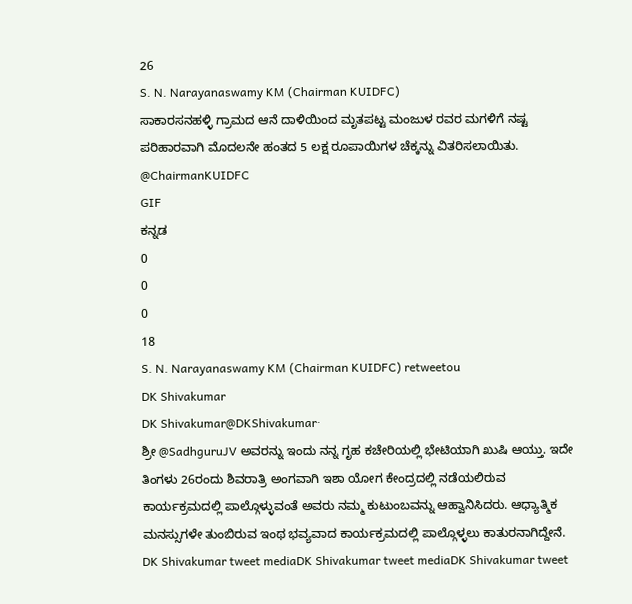26
S. N. Narayanaswamy KM (Chairman KUIDFC)
ಸಾಕಾರಸನಹಳ್ಳಿ ಗ್ರಾಮದ ಆನೆ ದಾಳಿಯಿಂದ ಮೃತಪಟ್ಟ ಮಂಜುಳ ರವರ ಮಗಳಿಗೆ ನಷ್ಟ ಪರಿಹಾರವಾಗಿ ಮೊದಲನೇ ಹಂತದ 5 ಲಕ್ಷ ರೂಪಾಯಿಗಳ ಚೆಕ್ಕನ್ನು ವಿತರಿಸಲಾಯಿತು. @ChairmanKUIDFC
GIF
ಕನ್ನಡ
0
0
0
18
S. N. Narayanaswamy KM (Chairman KUIDFC) retweetou
DK Shivakumar
DK Shivakumar@DKShivakumar·
ಶ್ರೀ @SadhguruJV ಅವರನ್ನು ಇಂದು ನನ್ನ ಗೃಹ ಕಚೇರಿಯಲ್ಲಿ ಭೇಟಿಯಾಗಿ ಖುಷಿ ಆಯ್ತು. ಇದೇ‌ ತಿಂಗಳು 26ರಂದು ಶಿವರಾತ್ರಿ ಅಂಗವಾಗಿ ಇಶಾ ಯೋಗ ಕೇಂದ್ರದಲ್ಲಿ ನಡೆಯಲಿರುವ ಕಾರ್ಯಕ್ರಮದಲ್ಲಿ ಪಾಲ್ಗೊಳ್ಳುವಂತೆ ಅವರು ನಮ್ಮ ಕುಟುಂಬವನ್ನು ಆಹ್ವಾನಿಸಿದರು. ಆಧ್ಯಾತ್ಮಿಕ ಮನಸ್ಸುಗಳೇ ತುಂಬಿರುವ ಇಂಥ ಭವ್ಯವಾದ ಕಾರ್ಯಕ್ರಮದಲ್ಲಿ ಪಾಲ್ಗೊಳ್ಳಲು ಕಾತುರನಾಗಿದ್ದೇನೆ.
DK Shivakumar tweet mediaDK Shivakumar tweet mediaDK Shivakumar tweet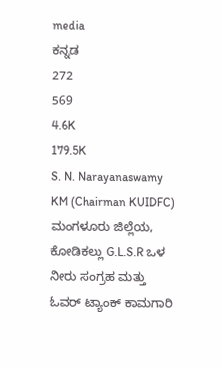media
ಕನ್ನಡ
272
569
4.6K
179.5K
S. N. Narayanaswamy KM (Chairman KUIDFC)
ಮಂಗಳೂರು ಜಿಲ್ಲೆಯ, ಕೋಡಿಕಲ್ಲು G.L.S.R ಒಳ ನೀರು ಸಂಗ್ರಹ ಮತ್ತು ಓವರ್ ಟ್ಯಾಂಕ್ ಕಾಮಗಾರಿ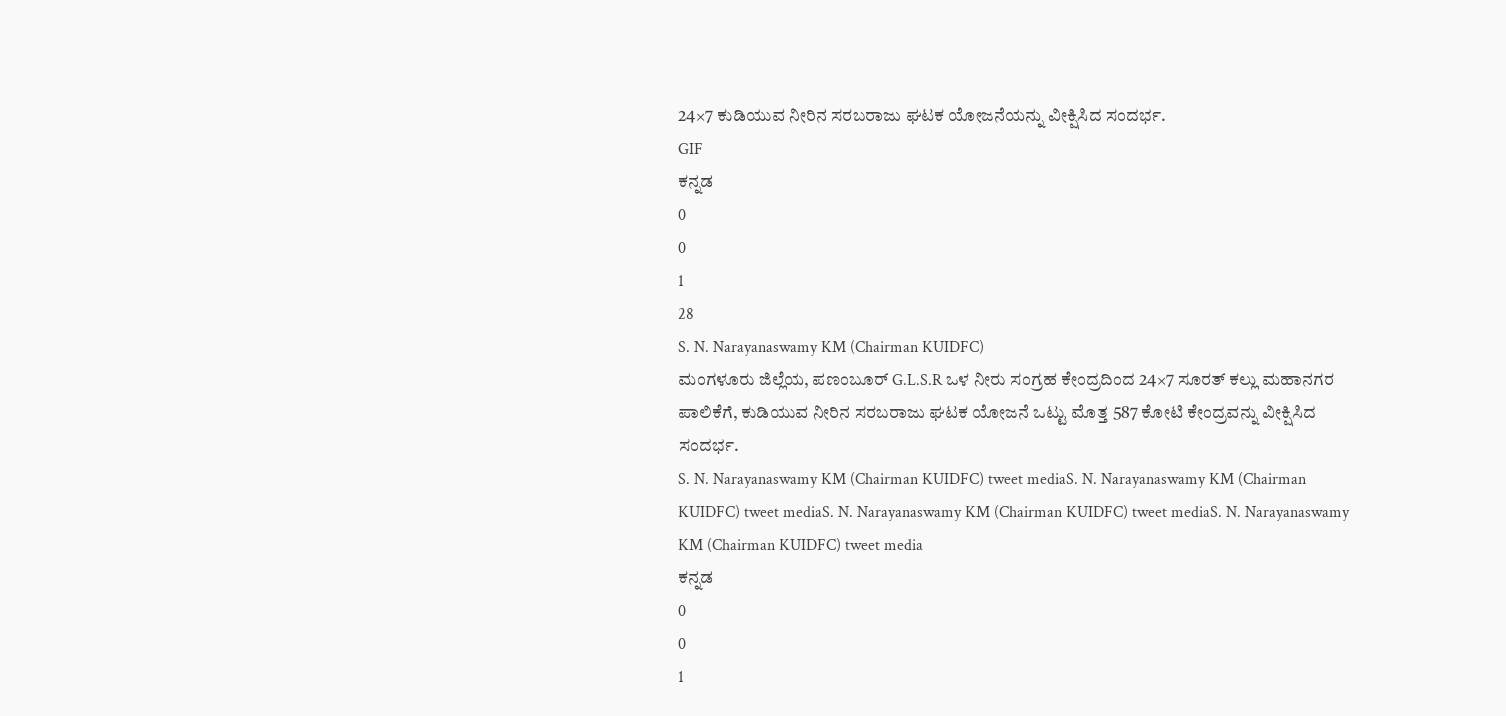24×7 ಕುಡಿಯುವ ನೀರಿನ ಸರಬರಾಜು ಘಟಕ ಯೋಜನೆಯನ್ನು ವೀಕ್ಷಿಸಿದ ಸಂದರ್ಭ.
GIF
ಕನ್ನಡ
0
0
1
28
S. N. Narayanaswamy KM (Chairman KUIDFC)
ಮಂಗಳೂರು ಜಿಲ್ಲೆಯ, ಪಣಂಬೂರ್ G.L.S.R ಒಳ ನೀರು ಸಂಗ್ರಹ ಕೇಂದ್ರದಿಂದ 24×7 ಸೂರತ್ ಕಲ್ಲು ಮಹಾನಗರ ಪಾಲಿಕೆಗೆ, ಕುಡಿಯುವ ನೀರಿನ ಸರಬರಾಜು ಘಟಕ ಯೋಜನೆ ಒಟ್ಟು ಮೊತ್ತ 587 ಕೋಟಿ ಕೇಂದ್ರವನ್ನು ವೀಕ್ಷಿಸಿದ ಸಂದರ್ಭ.
S. N. Narayanaswamy KM (Chairman KUIDFC) tweet mediaS. N. Narayanaswamy KM (Chairman KUIDFC) tweet mediaS. N. Narayanaswamy KM (Chairman KUIDFC) tweet mediaS. N. Narayanaswamy KM (Chairman KUIDFC) tweet media
ಕನ್ನಡ
0
0
1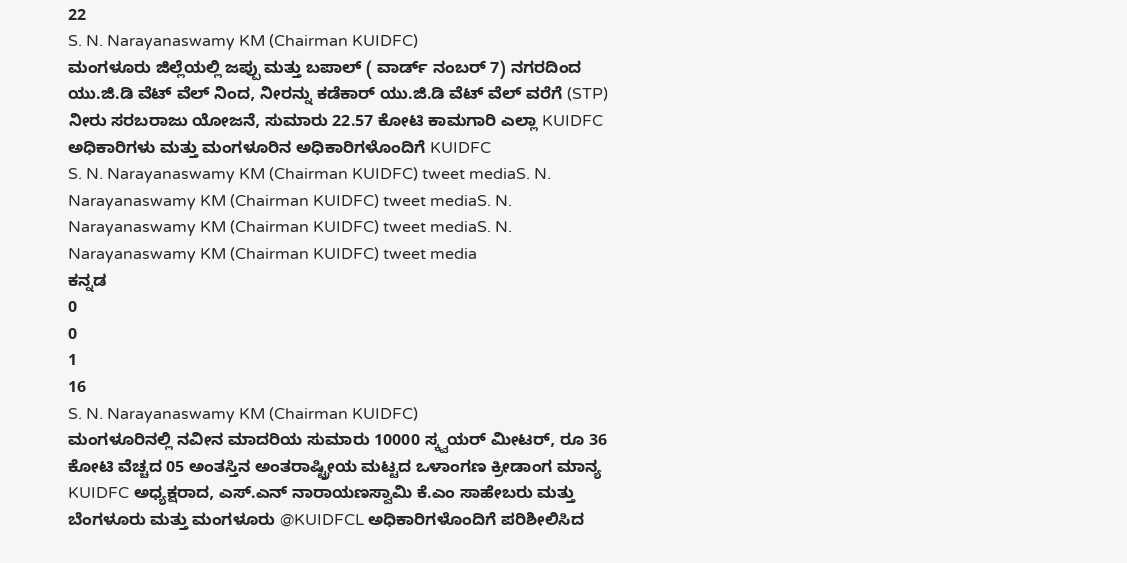22
S. N. Narayanaswamy KM (Chairman KUIDFC)
ಮಂಗಳೂರು ಜಿಲ್ಲೆಯಲ್ಲಿ ಜಪ್ಪು ಮತ್ತು ಬಪಾಲ್ ( ವಾರ್ಡ್ ನಂಬರ್ 7) ನಗರದಿಂದ ಯು.ಜಿ.ಡಿ ವೆಟ್ ವೆಲ್ ನಿಂದ, ನೀರನ್ನು ಕಡೆಕಾರ್ ಯು.ಜಿ.ಡಿ ವೆಟ್ ವೆಲ್ ವರೆಗೆ (STP) ನೀರು ಸರಬರಾಜು ಯೋಜನೆ, ಸುಮಾರು 22.57 ಕೋಟಿ ಕಾಮಗಾರಿ ಎಲ್ಲಾ KUIDFC ಅಧಿಕಾರಿಗಳು ಮತ್ತು ಮಂಗಳೂರಿನ ಅಧಿಕಾರಿಗಳೊಂದಿಗೆ KUIDFC
S. N. Narayanaswamy KM (Chairman KUIDFC) tweet mediaS. N. Narayanaswamy KM (Chairman KUIDFC) tweet mediaS. N. Narayanaswamy KM (Chairman KUIDFC) tweet mediaS. N. Narayanaswamy KM (Chairman KUIDFC) tweet media
ಕನ್ನಡ
0
0
1
16
S. N. Narayanaswamy KM (Chairman KUIDFC)
ಮಂಗಳೂರಿನಲ್ಲಿ ನವೀನ ಮಾದರಿಯ ಸುಮಾರು 10000 ಸ್ಕ್ವಯರ್ ಮೀಟರ್, ರೂ 36 ಕೋಟಿ ವೆಚ್ಚದ 05 ಅಂತಸ್ತಿನ ಅಂತರಾಷ್ಟ್ರೀಯ ಮಟ್ಟದ ಒಳಾಂಗಣ ಕ್ರೀಡಾಂಗ ಮಾನ್ಯ KUIDFC ಅಧ್ಯಕ್ಷರಾದ, ಎಸ್.ಎನ್ ನಾರಾಯಣಸ್ವಾಮಿ ಕೆ.ಎಂ ಸಾಹೇಬರು ಮತ್ತು ಬೆಂಗಳೂರು ಮತ್ತು ಮಂಗಳೂರು @KUIDFCL ಅಧಿಕಾರಿಗಳೊಂದಿಗೆ ಪರಿಶೀಲಿಸಿದ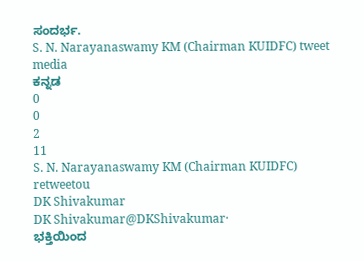ಸಂದರ್ಭ.
S. N. Narayanaswamy KM (Chairman KUIDFC) tweet media
ಕನ್ನಡ
0
0
2
11
S. N. Narayanaswamy KM (Chairman KUIDFC) retweetou
DK Shivakumar
DK Shivakumar@DKShivakumar·
ಭಕ್ತಿಯಿಂದ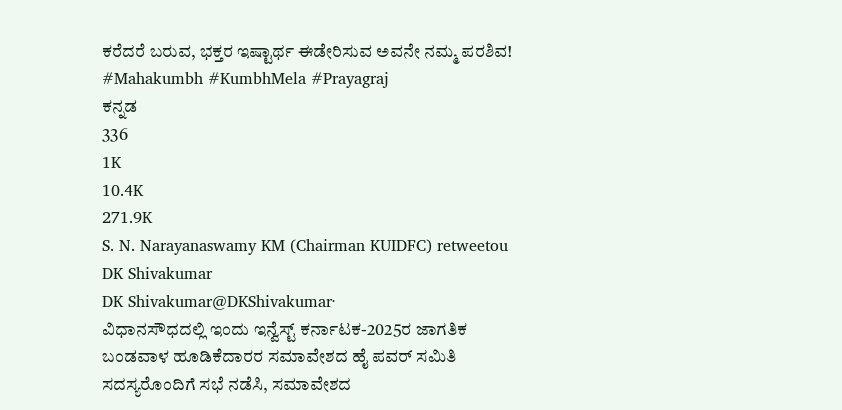ಕರೆದರೆ ಬರುವ, ಭಕ್ತರ ಇಷ್ಟಾರ್ಥ ಈಡೇರಿಸುವ ಅವನೇ ನಮ್ಮ ಪರಶಿವ! #Mahakumbh #KumbhMela #Prayagraj
ಕನ್ನಡ
336
1K
10.4K
271.9K
S. N. Narayanaswamy KM (Chairman KUIDFC) retweetou
DK Shivakumar
DK Shivakumar@DKShivakumar·
ವಿಧಾನಸೌಧದಲ್ಲಿ ಇಂದು ಇನ್ವೆಸ್ಟ್ ಕರ್ನಾಟಕ-2025ರ ಜಾಗತಿಕ ಬಂಡವಾಳ ಹೂಡಿಕೆದಾರರ ಸಮಾವೇಶದ ಹೈ ಪವರ್ ಸಮಿತಿ ಸದಸ್ಯರೊಂದಿಗೆ ಸಭೆ ನಡೆಸಿ, ಸಮಾವೇಶದ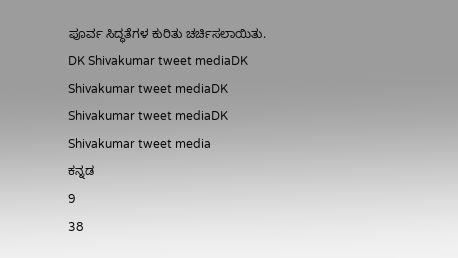ಪೂರ್ವ ಸಿದ್ಧತೆಗಳ ಕುರಿತು ಚರ್ಚಿಸಲಾಯಿತು.
DK Shivakumar tweet mediaDK Shivakumar tweet mediaDK Shivakumar tweet mediaDK Shivakumar tweet media
ಕನ್ನಡ
9
38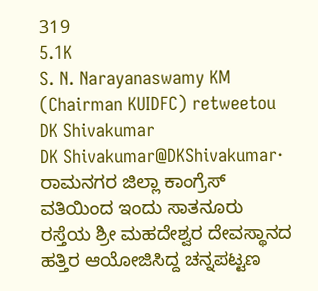319
5.1K
S. N. Narayanaswamy KM (Chairman KUIDFC) retweetou
DK Shivakumar
DK Shivakumar@DKShivakumar·
ರಾಮನಗರ ಜಿಲ್ಲಾ ಕಾಂಗ್ರೆಸ್ ವತಿಯಿಂದ ಇಂದು ಸಾತನೂರು ರಸ್ತೆಯ ಶ್ರೀ ಮಹದೇಶ್ವರ ದೇವಸ್ಥಾನದ ಹತ್ತಿರ ಆಯೋಜಿಸಿದ್ದ ಚನ್ನಪಟ್ಟಣ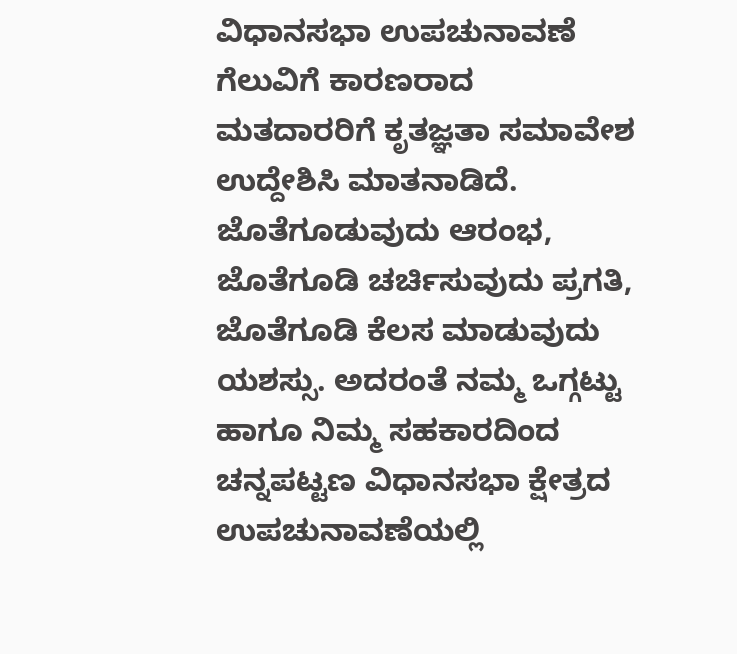ವಿಧಾನಸಭಾ ಉಪಚುನಾವಣೆ ಗೆಲುವಿಗೆ ಕಾರಣರಾದ ಮತದಾರರಿಗೆ ಕೃತಜ್ಞತಾ ಸಮಾವೇಶ ಉದ್ದೇಶಿಸಿ ಮಾತನಾಡಿದೆ. ಜೊತೆಗೂಡುವುದು ಆರಂಭ, ಜೊತೆಗೂಡಿ ಚರ್ಚಿಸುವುದು ಪ್ರಗತಿ, ಜೊತೆಗೂಡಿ ಕೆಲಸ ಮಾಡುವುದು ಯಶಸ್ಸು. ಅದರಂತೆ ನಮ್ಮ ಒಗ್ಗಟ್ಟು ಹಾಗೂ ನಿಮ್ಮ ಸಹಕಾರದಿಂದ ಚನ್ನಪಟ್ಟಣ ವಿಧಾನಸಭಾ ಕ್ಷೇತ್ರದ ಉಪಚುನಾವಣೆಯಲ್ಲಿ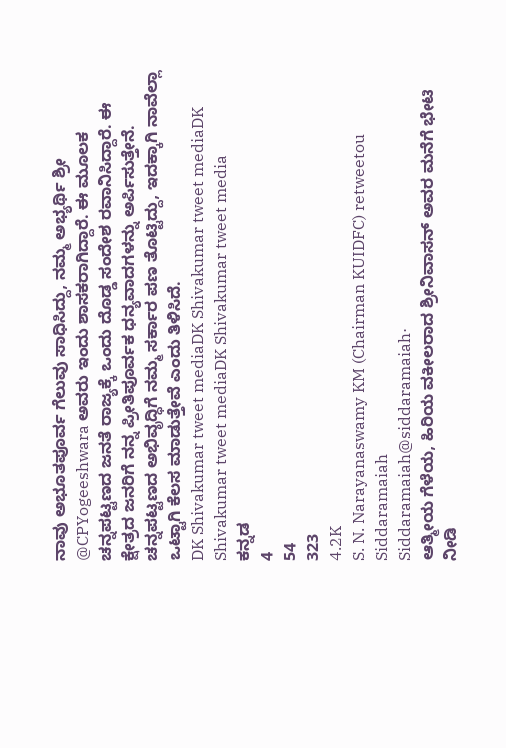ನಾವು ಅಭೂತಪೂರ್ವ ಗೆಲುವು ಸಾಧಿಸಿದ್ದು, ನಮ್ಮ ಅಭ್ಯರ್ಥಿ ಶ್ರೀ @CPYogeeshwara ಅವರು ಇಂದು ಶಾಸಕರಾಗಿದ್ದಾರೆ. ಈ ಮೂಲಕ ಚನ್ನಪಟ್ಟಣದ ಜನತೆ ರಾಜ್ಯಕ್ಕೆ ಒಂದು ದೊಡ್ಡ ಸಂದೇಶ ರವಾನಿಸಿದ್ದಾರೆ. ಈ ಕ್ಷೇತ್ರದ ಜನರಿಗೆ ನನ್ನ ಪ್ರೀತಿಪೂರ್ವಕ ಧನ್ಯವಾದಗಳನ್ನು ಅರ್ಪಿಸುತ್ತೇನೆ. ಚನ್ನಪಟ್ಟಣದ ಅಭಿವೃದ್ಧಿಗೆ ನಮ್ಮ ಸರ್ಕಾರ ಪಣ ತೊಟ್ಟಿದ್ದು, ಇದಕ್ಕಾಗಿ ನಾವೆಲ್ಲಾ ಒಟ್ಟಾಗಿ ಕೆಲಸ ಮಾಡುತ್ತೇವೆ ಎಂದು ತಿಳಿಸಿದೆ.
DK Shivakumar tweet mediaDK Shivakumar tweet mediaDK Shivakumar tweet mediaDK Shivakumar tweet media
ಕನ್ನಡ
4
54
323
4.2K
S. N. Narayanaswamy KM (Chairman KUIDFC) retweetou
Siddaramaiah
Siddaramaiah@siddaramaiah·
ಆತ್ಮೀಯ ಗೆಳೆಯ, ಹಿರಿಯ ವಕೀಲರಾದ ಶ್ರೀನಿವಾಸನ್ ಅವರ ಮನೆಗೆ ಭೇಟಿ ನೀಡಿ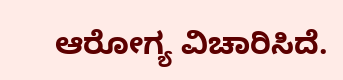ಆರೋಗ್ಯ ವಿಚಾರಿಸಿದೆ.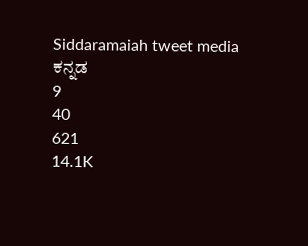Siddaramaiah tweet media
ಕನ್ನಡ
9
40
621
14.1K